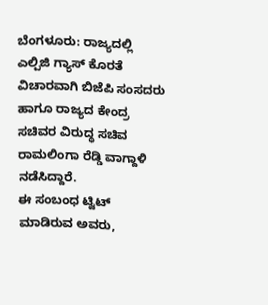ಬೆಂಗಳೂರು: ರಾಜ್ಯದಲ್ಲಿ ಎಲ್ಪಿಜಿ ಗ್ಯಾಸ್ ಕೊರತೆ ವಿಚಾರವಾಗಿ ಬಿಜೆಪಿ ಸಂಸದರು ಹಾಗೂ ರಾಜ್ಯದ ಕೇಂದ್ರ ಸಚಿವರ ವಿರುದ್ಧ ಸಚಿವ ರಾಮಲಿಂಗಾ ರೆಡ್ಡಿ ವಾಗ್ದಾಳಿ ನಡೆಸಿದ್ದಾರೆ.
ಈ ಸಂಬಂಧ ಟ್ವಿಟ್ ಮಾಡಿರುವ ಅವರು,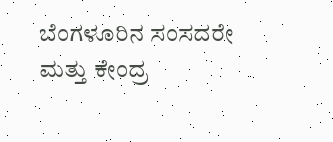ಬೆಂಗಳೂರಿನ ಸಂಸದರೇ ಮತ್ತು ಕೇಂದ್ರ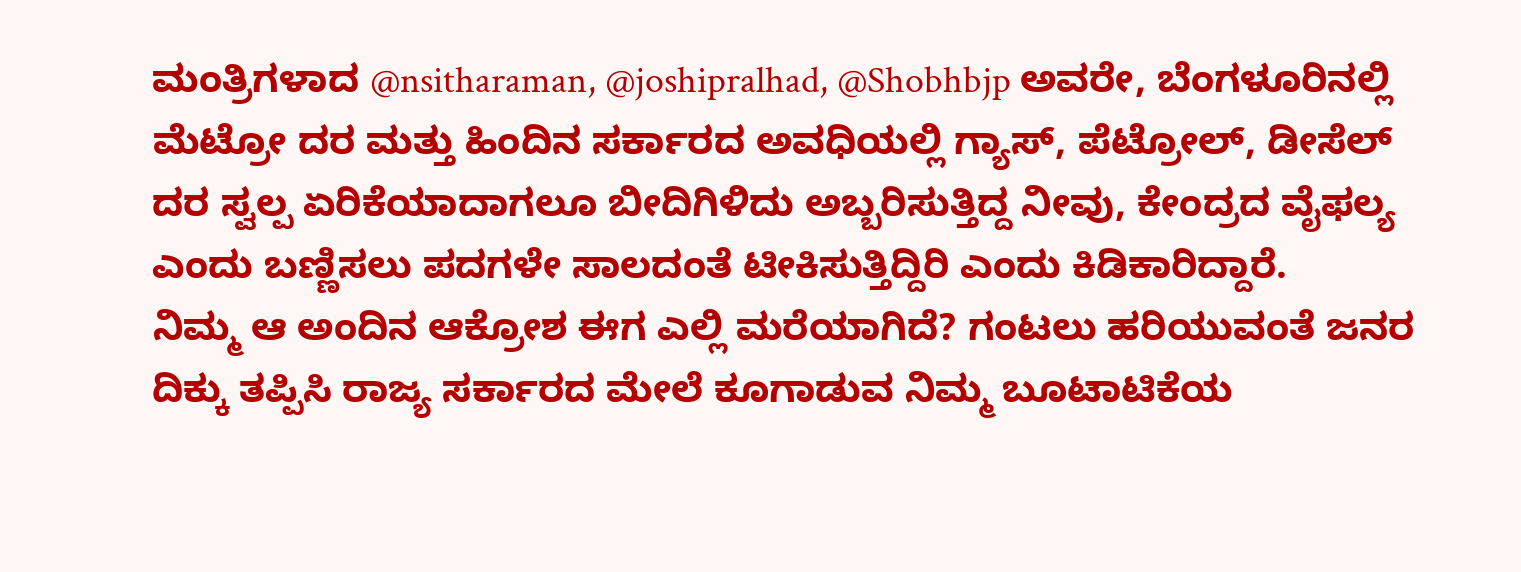ಮಂತ್ರಿಗಳಾದ @nsitharaman, @joshipralhad, @Shobhbjp ಅವರೇ, ಬೆಂಗಳೂರಿನಲ್ಲಿ ಮೆಟ್ರೋ ದರ ಮತ್ತು ಹಿಂದಿನ ಸರ್ಕಾರದ ಅವಧಿಯಲ್ಲಿ ಗ್ಯಾಸ್, ಪೆಟ್ರೋಲ್, ಡೀಸೆಲ್ ದರ ಸ್ವಲ್ಪ ಏರಿಕೆಯಾದಾಗಲೂ ಬೀದಿಗಿಳಿದು ಅಬ್ಬರಿಸುತ್ತಿದ್ದ ನೀವು, ಕೇಂದ್ರದ ವೈಫಲ್ಯ ಎಂದು ಬಣ್ಣಿಸಲು ಪದಗಳೇ ಸಾಲದಂತೆ ಟೀಕಿಸುತ್ತಿದ್ದಿರಿ ಎಂದು ಕಿಡಿಕಾರಿದ್ದಾರೆ.
ನಿಮ್ಮ ಆ ಅಂದಿನ ಆಕ್ರೋಶ ಈಗ ಎಲ್ಲಿ ಮರೆಯಾಗಿದೆ? ಗಂಟಲು ಹರಿಯುವಂತೆ ಜನರ ದಿಕ್ಕು ತಪ್ಪಿಸಿ ರಾಜ್ಯ ಸರ್ಕಾರದ ಮೇಲೆ ಕೂಗಾಡುವ ನಿಮ್ಮ ಬೂಟಾಟಿಕೆಯ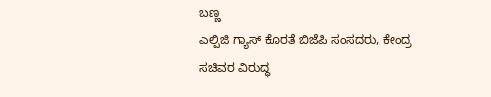ಬಣ್ಣ
ಎಲ್ಪಿಜಿ ಗ್ಯಾಸ್ ಕೊರತೆ ಬಿಜೆಪಿ ಸಂಸದರು, ಕೇಂದ್ರ ಸಚಿವರ ವಿರುದ್ಧ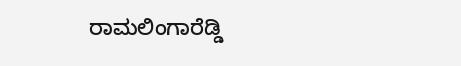ರಾಮಲಿಂಗಾರೆಡ್ಡಿ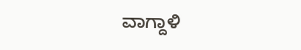ವಾಗ್ದಾಳಿ